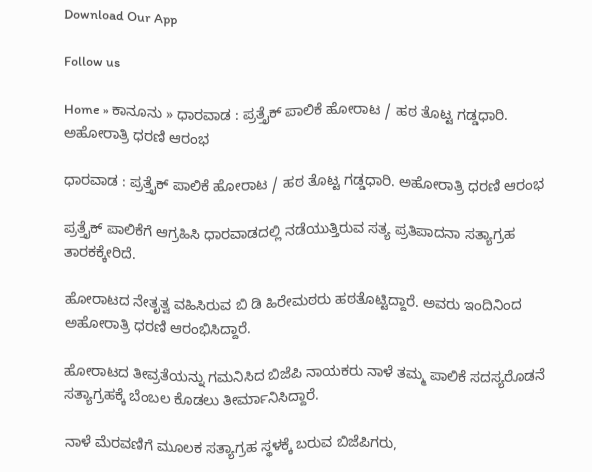Download Our App

Follow us

Home » ಕಾನೂನು » ಧಾರವಾಡ : ಪ್ರತ್ತೈಕ್ ಪಾಲಿಕೆ ಹೋರಾಟ / ಹಠ ತೊಟ್ಟ ಗಡ್ಡಧಾರಿ. ಅಹೋರಾತ್ರಿ ಧರಣಿ ಆರಂಭ

ಧಾರವಾಡ : ಪ್ರತ್ತೈಕ್ ಪಾಲಿಕೆ ಹೋರಾಟ / ಹಠ ತೊಟ್ಟ ಗಡ್ಡಧಾರಿ. ಅಹೋರಾತ್ರಿ ಧರಣಿ ಆರಂಭ

ಪ್ರತ್ತೈಕ್ ಪಾಲಿಕೆಗೆ ಆಗ್ರಹಿಸಿ ಧಾರವಾಡದಲ್ಲಿ ನಡೆಯುತ್ತಿರುವ ಸತ್ಯ ಪ್ರತಿಪಾದನಾ ಸತ್ಯಾಗ್ರಹ ತಾರಕಕ್ಕೇರಿದೆ.

ಹೋರಾಟದ ನೇತೃತ್ವ ವಹಿಸಿರುವ ಬಿ ಡಿ ಹಿರೇಮಠರು ಹಠತೊಟ್ಟಿದ್ದಾರೆ. ಅವರು ಇಂದಿನಿಂದ ಅಹೋರಾತ್ರಿ ಧರಣಿ ಆರಂಭಿಸಿದ್ದಾರೆ.

ಹೋರಾಟದ ತೀವ್ರತೆಯನ್ನು ಗಮನಿಸಿದ ಬಿಜೆಪಿ ನಾಯಕರು ನಾಳೆ ತಮ್ಮ ಪಾಲಿಕೆ ಸದಸ್ಯರೊಡನೆ ಸತ್ಯಾಗ್ರಹಕ್ಕೆ ಬೆಂಬಲ ಕೊಡಲು ತೀರ್ಮಾನಿಸಿದ್ದಾರೆ.

ನಾಳೆ ಮೆರವಣಿಗೆ ಮೂಲಕ ಸತ್ಯಾಗ್ರಹ ಸ್ಥಳಕ್ಕೆ ಬರುವ ಬಿಜೆಪಿಗರು,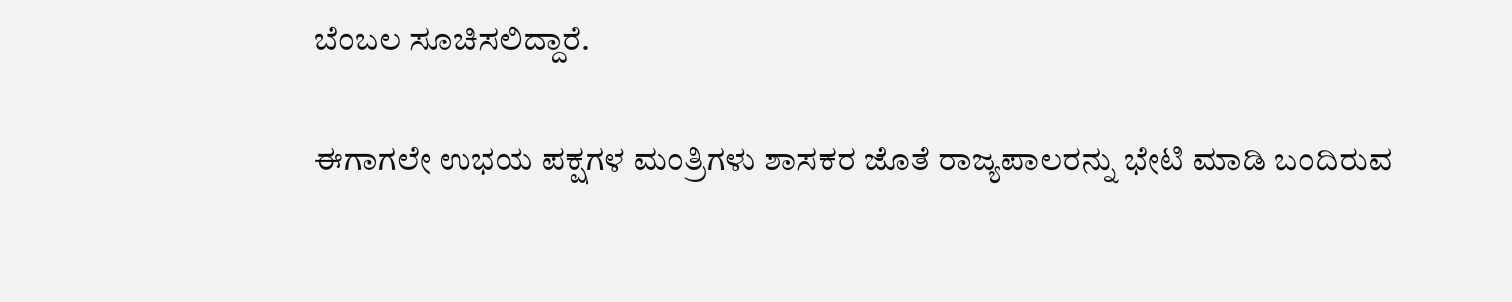ಬೆಂಬಲ ಸೂಚಿಸಲಿದ್ದಾರೆ.

ಈಗಾಗಲೇ ಉಭಯ ಪಕ್ಷಗಳ ಮಂತ್ರಿಗಳು ಶಾಸಕರ ಜೊತೆ ರಾಜ್ಯಪಾಲರನ್ನು ಭೇಟಿ ಮಾಡಿ ಬಂದಿರುವ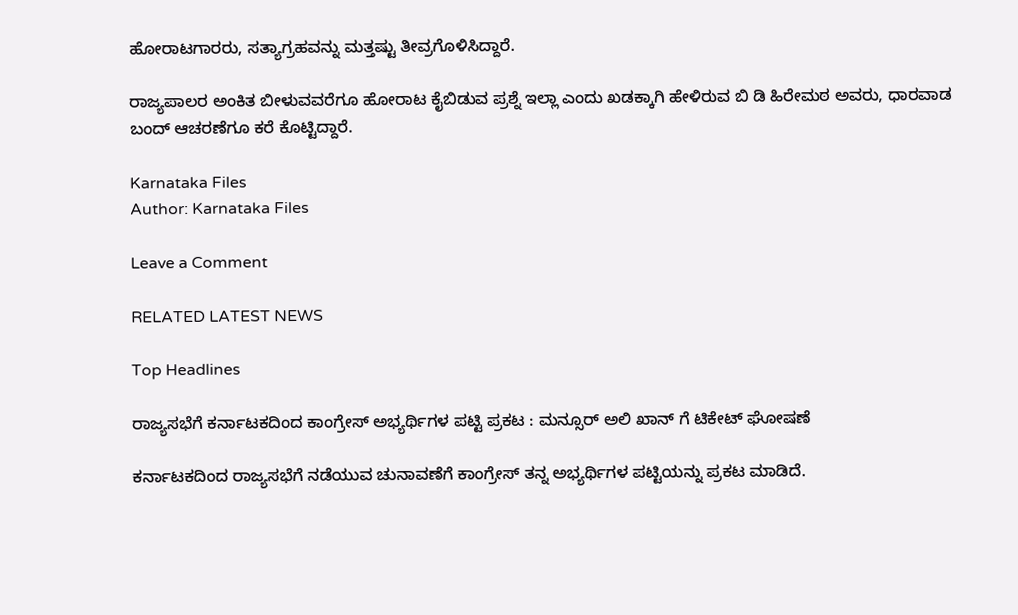ಹೋರಾಟಗಾರರು, ಸತ್ಯಾಗ್ರಹವನ್ನು ಮತ್ತಷ್ಟು ತೀವ್ರಗೊಳಿಸಿದ್ದಾರೆ.

ರಾಜ್ಯಪಾಲರ ಅಂಕಿತ ಬೀಳುವವರೆಗೂ ಹೋರಾಟ ಕೈಬಿಡುವ ಪ್ರಶ್ನೆ ಇಲ್ಲಾ ಎಂದು ಖಡಕ್ಕಾಗಿ ಹೇಳಿರುವ ಬಿ ಡಿ ಹಿರೇಮಠ ಅವರು, ಧಾರವಾಡ ಬಂದ್ ಆಚರಣೆಗೂ ಕರೆ ಕೊಟ್ಟಿದ್ದಾರೆ.

Karnataka Files
Author: Karnataka Files

Leave a Comment

RELATED LATEST NEWS

Top Headlines

ರಾಜ್ಯಸಭೆಗೆ ಕರ್ನಾಟಕದಿಂದ ಕಾಂಗ್ರೇಸ್ ಅಭ್ಯರ್ಥಿಗಳ ಪಟ್ಟಿ ಪ್ರಕಟ : ಮನ್ಸೂರ್ ಅಲಿ ಖಾನ್ ಗೆ ಟಿಕೇಟ್ ಘೋಷಣೆ

ಕರ್ನಾಟಕದಿಂದ ರಾಜ್ಯಸಭೆಗೆ ನಡೆಯುವ ಚುನಾವಣೆಗೆ ಕಾಂಗ್ರೇಸ್ ತನ್ನ ಅಭ್ಯರ್ಥಿಗಳ ಪಟ್ಟಿಯನ್ನು ಪ್ರಕಟ ಮಾಡಿದೆ.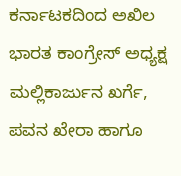ಕರ್ನಾಟಕದಿಂದ ಅಖಿಲ ಭಾರತ ಕಾಂಗ್ರೇಸ್ ಅಧ್ಯಕ್ಷ ಮಲ್ಲಿಕಾರ್ಜುನ ಖರ್ಗೆ, ಪವನ ಖೇರಾ ಹಾಗೂ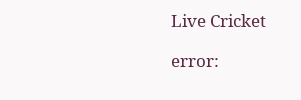Live Cricket

error: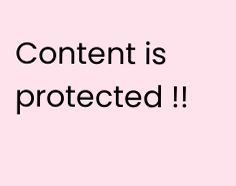Content is protected !!